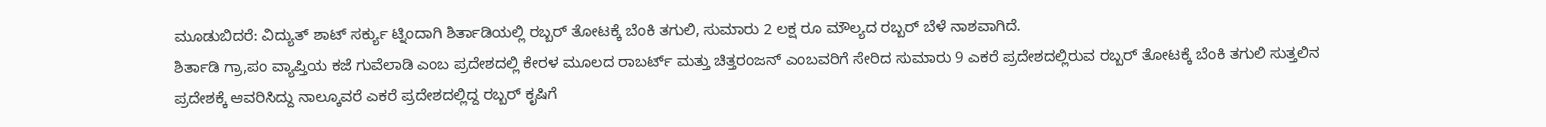ಮೂಡುಬಿದರೆ: ವಿದ್ಯುತ್ ಶಾಟ್ ಸರ್ಕ್ಯು ಟ್ನಿಂದಾಗಿ ಶಿರ್ತಾಡಿಯಲ್ಲಿ ರಬ್ಬರ್ ತೋಟಕ್ಕೆ ಬೆಂಕಿ ತಗುಲಿ, ಸುಮಾರು 2 ಲಕ್ಷ ರೂ ಮೌಲ್ಯದ ರಬ್ಬರ್ ಬೆಳೆ ನಾಶವಾಗಿದೆ.
ಶಿರ್ತಾಡಿ ಗ್ರಾ,ಪಂ ವ್ಯಾಪ್ತಿಯ ಕಜೆ ಗುವೆಲಾಡಿ ಎಂಬ ಪ್ರದೇಶದಲ್ಲಿ ಕೇರಳ ಮೂಲದ ರಾಬರ್ಟ್ ಮತ್ತು ಚಿತ್ತರಂಜನ್ ಎಂಬವರಿಗೆ ಸೇರಿದ ಸುಮಾರು 9 ಎಕರೆ ಪ್ರದೇಶದಲ್ಲಿರುವ ರಬ್ಬರ್ ತೋಟಕ್ಕೆ ಬೆಂಕಿ ತಗುಲಿ ಸುತ್ತಲಿನ ಪ್ರದೇಶಕ್ಕೆ ಆವರಿಸಿದ್ದು ನಾಲ್ಕೂವರೆ ಎಕರೆ ಪ್ರದೇಶದಲ್ಲಿದ್ದ ರಬ್ಬರ್ ಕೃಷಿಗೆ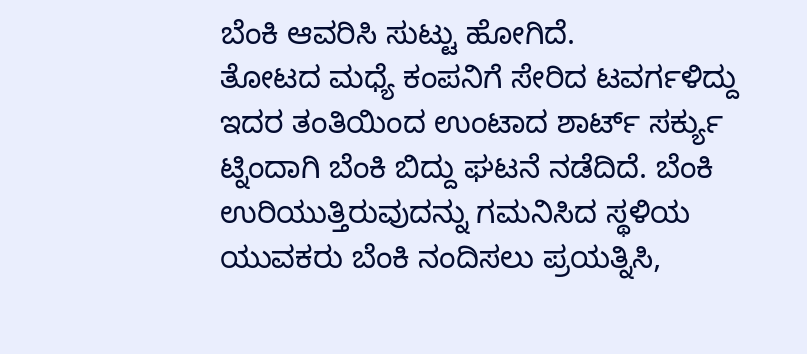ಬೆಂಕಿ ಆವರಿಸಿ ಸುಟ್ಟು ಹೋಗಿದೆ.
ತೋಟದ ಮಧ್ಯೆ ಕಂಪನಿಗೆ ಸೇರಿದ ಟವರ್ಗಳಿದ್ದು ಇದರ ತಂತಿಯಿಂದ ಉಂಟಾದ ಶಾರ್ಟ್ ಸರ್ಕ್ಯು ಟ್ನಿಂದಾಗಿ ಬೆಂಕಿ ಬಿದ್ದು ಘಟನೆ ನಡೆದಿದೆ. ಬೆಂಕಿ ಉರಿಯುತ್ತಿರುವುದನ್ನು ಗಮನಿಸಿದ ಸ್ಥಳಿಯ ಯುವಕರು ಬೆಂಕಿ ನಂದಿಸಲು ಪ್ರಯತ್ನಿಸಿ,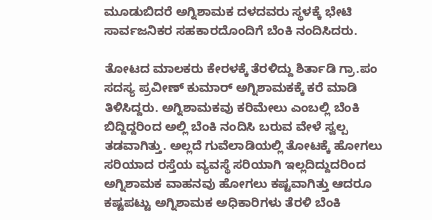ಮೂಡುಬಿದರೆ ಅಗ್ನಿಶಾಮಕ ದಳದವರು ಸ್ಥಳಕ್ಕೆ ಭೇಟಿ ಸಾರ್ವಜನಿಕರ ಸಹಕಾರದೊಂದಿಗೆ ಬೆಂಕಿ ನಂದಿಸಿದರು.

ತೋಟದ ಮಾಲಕರು ಕೇರಳಕ್ಕೆ ತೆರಳಿದ್ದು ಶಿರ್ತಾಡಿ ಗ್ರಾ.ಪಂ ಸದಸ್ಯ ಪ್ರವೀಣ್ ಕುಮಾರ್ ಅಗ್ನಿಶಾಮಕಕ್ಕೆ ಕರೆ ಮಾಡಿ ತಿಳಿಸಿದ್ದರು. ಅಗ್ನಿಶಾಮಕವು ಕರಿಮೇಲು ಎಂಬಲ್ಲಿ ಬೆಂಕಿ ಬಿದ್ದಿದ್ದರಿಂದ ಅಲ್ಲಿ ಬೆಂಕಿ ನಂದಿಸಿ ಬರುವ ವೇಳೆ ಸ್ವಲ್ಪ ತಡವಾಗಿತ್ತು. ಅಲ್ಲದೆ ಗುವೆಲಾಡಿಯಲ್ಲಿ ತೋಟಕ್ಕೆ ಹೋಗಲು ಸರಿಯಾದ ರಸ್ತೆಯ ವ್ಯವಸ್ಥೆ ಸರಿಯಾಗಿ ಇಲ್ಲದಿದ್ದುದರಿಂದ ಅಗ್ನಿಶಾಮಕ ವಾಹನವು ಹೋಗಲು ಕಷ್ಟವಾಗಿತ್ತು ಆದರೂ ಕಷ್ಟಪಟ್ಟು ಅಗ್ನಿಶಾಮಕ ಅಧಿಕಾರಿಗಳು ತೆರಳಿ ಬೆಂಕಿ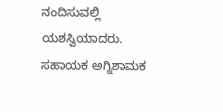ನಂದಿಸುವಲ್ಲಿ ಯಶಸ್ವಿಯಾದರು.
ಸಹಾಯಕ ಅಗ್ನಿಶಾಮಕ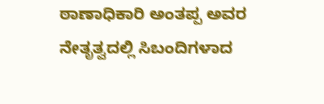ಠಾಣಾಧಿಕಾರಿ ಅಂತಪ್ಪ ಅವರ ನೇತೃತ್ವದಲ್ಲಿ ಸಿಬಂದಿಗಳಾದ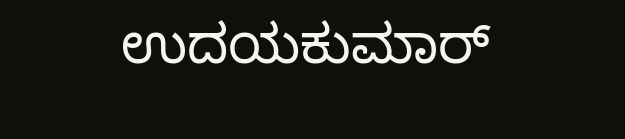ಉದಯಕುಮಾರ್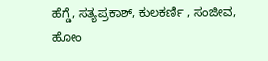ಹೆಗ್ಡೆ, ಸತ್ಯಪ್ರಕಾಶ್, ಕುಲಕರ್ಣಿ , ಸಂಜೀವ, ಹೋಂ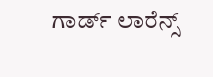ಗಾರ್ಡ್ ಲಾರೆನ್ಸ್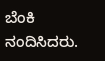ಬೆಂಕಿ ನಂದಿಸಿದರು.